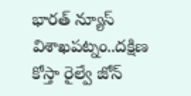భారత్ న్యూస్ విశాఖపట్నం..దక్షిణ కోస్తా రైల్వే జోన్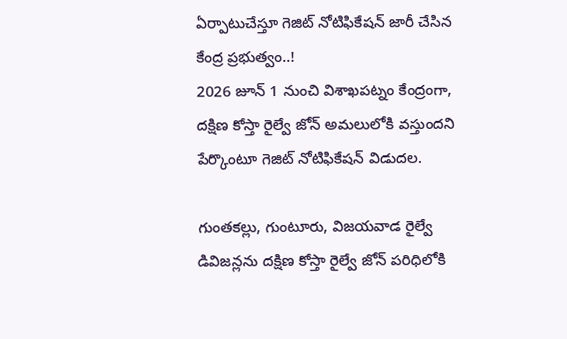ఏర్పాటుచేస్తూ గెజిట్ నోటిఫికేషన్ జారీ చేసిన కేంద్ర ప్రభుత్వం..!
2026 జూన్ 1 నుంచి విశాఖపట్నం కేంద్రంగా, దక్షిణ కోస్తా రైల్వే జోన్ అమలులోకి వస్తుందని పేర్కొంటూ గెజిట్ నోటిఫికేషన్ విడుదల.

గుంతకల్లు, గుంటూరు, విజయవాడ రైల్వే డివిజన్లను దక్షిణ కోస్తా రైల్వే జోన్ పరిధిలోకి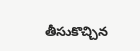తీసుకొచ్చిన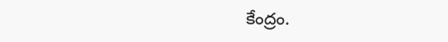కేంద్రం.